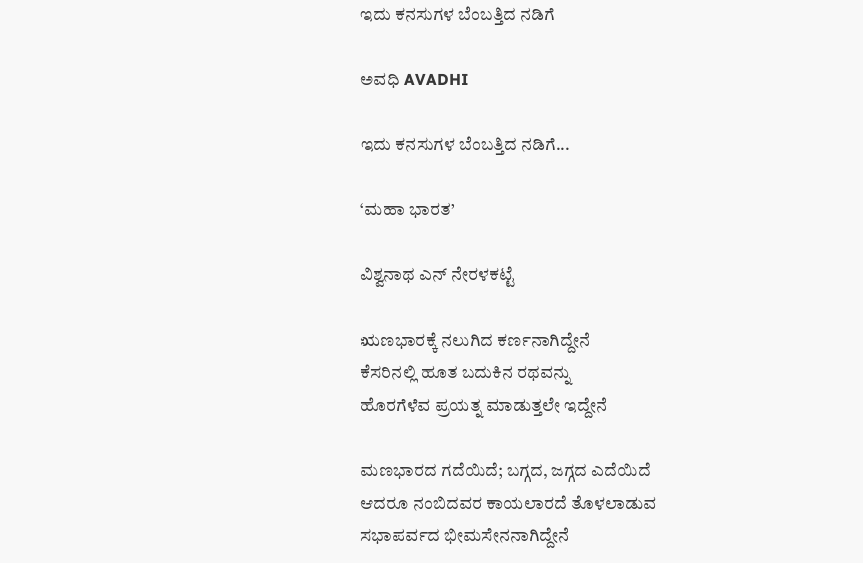ಇದು ಕನಸುಗಳ ಬೆಂಬತ್ತಿದ ನಡಿಗೆ‍

ಅವಧಿ AVADHI

ಇದು ಕನಸುಗಳ ಬೆಂಬತ್ತಿದ ನಡಿಗೆ...

‘ಮಹಾ ಭಾರತ’

ವಿಶ್ವನಾಥ ಎನ್ ನೇರಳಕಟ್ಟೆ

ಋಣಭಾರಕ್ಕೆ ನಲುಗಿದ ಕರ್ಣನಾಗಿದ್ದೇನೆ
ಕೆಸರಿನಲ್ಲಿ ಹೂತ ಬದುಕಿನ ರಥವನ್ನು
ಹೊರಗೆಳೆವ ಪ್ರಯತ್ನ ಮಾಡುತ್ತಲೇ ಇದ್ದೇನೆ

ಮಣಭಾರದ ಗದೆಯಿದೆ; ಬಗ್ಗದ, ಜಗ್ಗದ ಎದೆಯಿದೆ
ಆದರೂ ನಂಬಿದವರ ಕಾಯಲಾರದೆ ತೊಳಲಾಡುವ
ಸಭಾಪರ್ವದ ಭೀಮಸೇನನಾಗಿದ್ದೇನೆ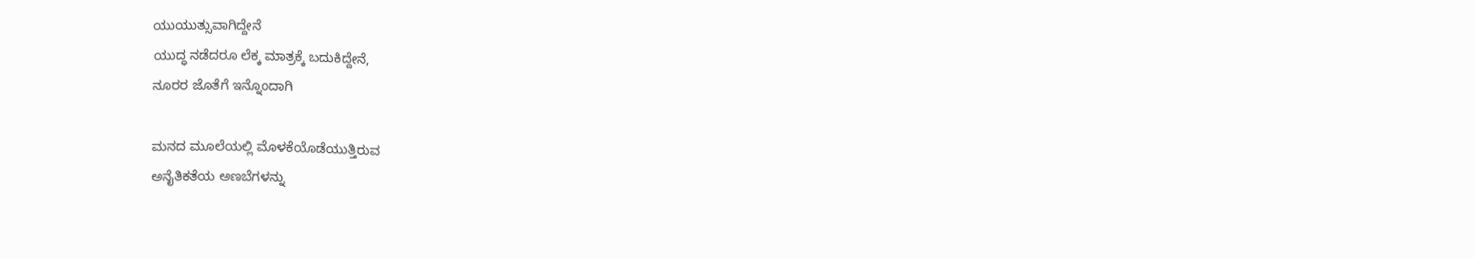ಯುಯುತ್ಸುವಾಗಿದ್ದೇನೆ
ಯುದ್ಧ ನಡೆದರೂ ಲೆಕ್ಕ ಮಾತ್ರಕ್ಕೆ ಬದುಕಿದ್ದೇನೆ,
ನೂರರ ಜೊತೆಗೆ ಇನ್ನೊಂದಾಗಿ

ಮನದ ಮೂಲೆಯಲ್ಲಿ ಮೊಳಕೆಯೊಡೆಯುತ್ತಿರುವ
ಅನೈತಿಕತೆಯ ಅಣಬೆಗಳನ್ನು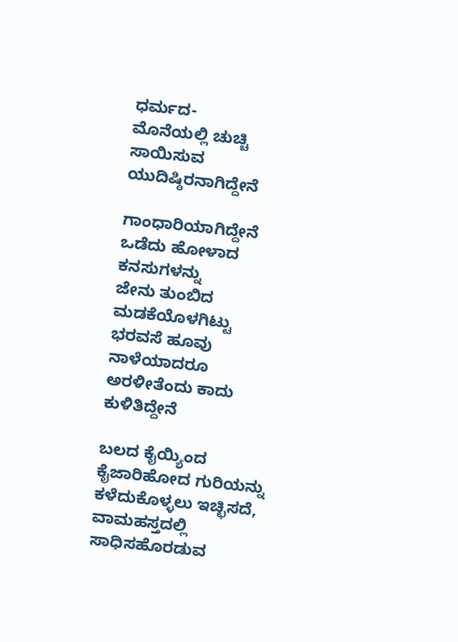ಧರ್ಮದ-
ಮೊನೆಯಲ್ಲಿ ಚುಚ್ಚಿ ಸಾಯಿಸುವ ಯುದಿಷ್ಠಿರನಾಗಿದ್ದೇನೆ

ಗಾಂಧಾರಿಯಾಗಿದ್ದೇನೆ
ಒಡೆದು ಹೋಳಾದ ಕನಸುಗಳನ್ನು
ಜೇನು ತುಂಬಿದ ಮಡಕೆಯೊಳಗಿಟ್ಟು
ಭರವಸೆ ಹೂವು ನಾಳೆಯಾದರೂ
ಅರಳೀತೆಂದು ಕಾದು ಕುಳಿತಿದ್ದೇನೆ

ಬಲದ ಕೈಯ್ಯಿಂದ ಕೈಜಾರಿಹೋದ ಗುರಿಯನ್ನು
ಕಳೆದುಕೊಳ್ಳಲು ಇಚ್ಛಿಸದೆ,
ವಾಮಹಸ್ತದಲ್ಲಿ ಸಾಧಿಸಹೊರಡುವ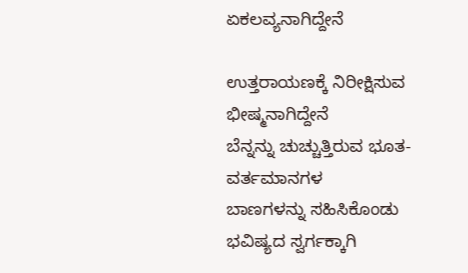ಏಕಲವ್ಯನಾಗಿದ್ದೇನೆ

ಉತ್ತರಾಯಣಕ್ಕೆ ನಿರೀಕ್ಷಿಸುವ ಭೀಷ್ಮನಾಗಿದ್ದೇನೆ
ಬೆನ್ನನ್ನು ಚುಚ್ಚುತ್ತಿರುವ ಭೂತ- ವರ್ತಮಾನಗಳ
ಬಾಣಗಳನ್ನು ಸಹಿಸಿಕೊಂಡು
ಭವಿಷ್ಯದ ಸ್ವರ್ಗಕ್ಕಾಗಿ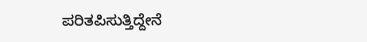ಪರಿತಪಿಸುತ್ತಿದ್ದೇನೆ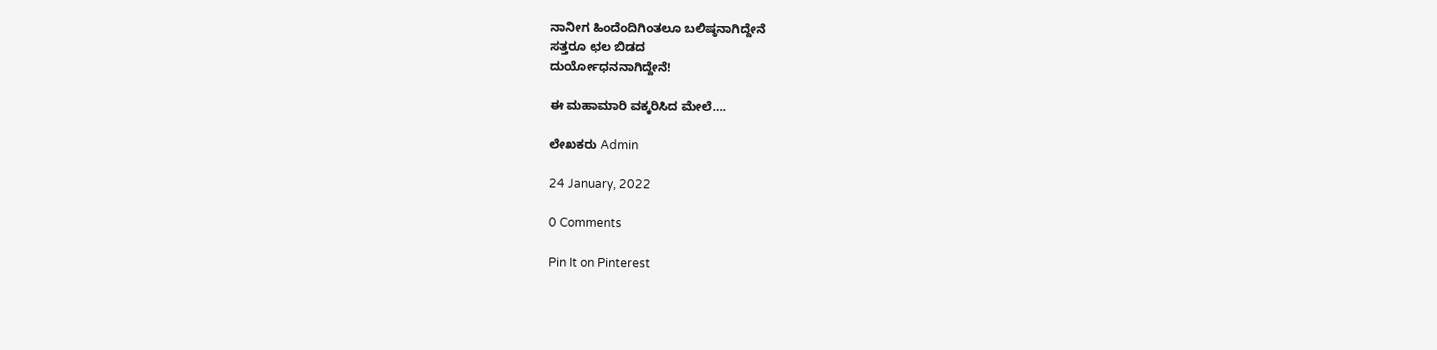ನಾನೀಗ ಹಿಂದೆಂದಿಗಿಂತಲೂ ಬಲಿಷ್ಠನಾಗಿದ್ದೇನೆ
ಸತ್ತರೂ ಛಲ ಬಿಡದ
ದುರ್ಯೋಧನನಾಗಿದ್ದೇನೆ!

ಈ ಮಹಾಮಾರಿ ವಕ್ಕರಿಸಿದ ಮೇಲೆ….

ಲೇಖಕರು Admin

24 January, 2022

0 Comments

Pin It on Pinterest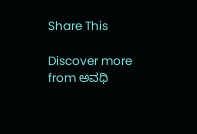Share This

Discover more from ಅವಧಿ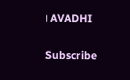। AVADHI

Subscribe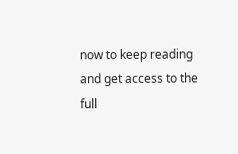now to keep reading and get access to the full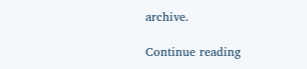archive.

Continue reading